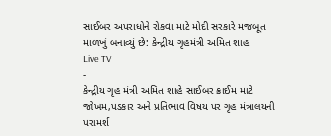સાઈબર અપરાધોને રોકવા માટે મોદી સરકારે મજબૂત માળખું બનાવ્યું છે: કેન્દ્રીય ગૃહમંત્રી અમિત શાહ
Live TV
-
કેન્દ્રીય ગૃહ મંત્રી અમિત શાહે સાઈબર ક્રાઈમ માટે જોખમ,પડકાર અને પ્રતિભાવ વિષય પર ગૃહ મંત્રાલયની પરામર્શ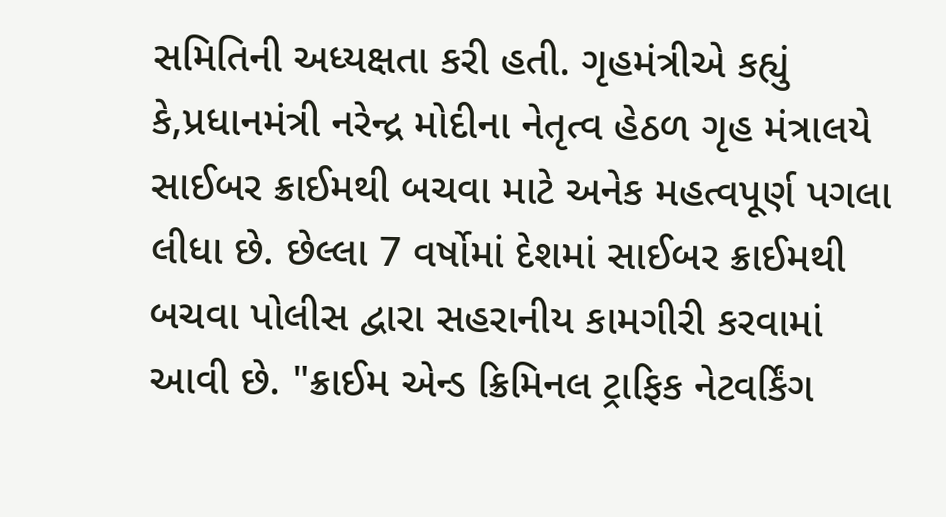સમિતિની અધ્યક્ષતા કરી હતી. ગૃહમંત્રીએ કહ્યું કે,પ્રધાનમંત્રી નરેન્દ્ર મોદીના નેતૃત્વ હેઠળ ગૃહ મંત્રાલયે સાઈબર ક્રાઈમથી બચવા માટે અનેક મહત્વપૂર્ણ પગલા લીધા છે. છેલ્લા 7 વર્ષોમાં દેશમાં સાઈબર ક્રાઈમથી બચવા પોલીસ દ્વારા સહરાનીય કામગીરી કરવામાં આવી છે. "ક્રાઈમ એન્ડ ક્રિમિનલ ટ્રાફિક નેટવર્કિંગ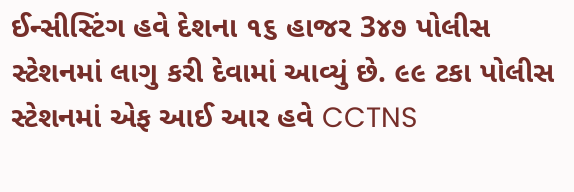ઈન્સીસ્ટિંગ હવે દેશના ૧૬ હાજર 3૪૭ પોલીસ સ્ટેશનમાં લાગુ કરી દેવામાં આવ્યું છે. ૯૯ ટકા પોલીસ સ્ટેશનમાં એફ આઈ આર હવે CCTNS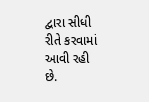દ્વારા સીધી રીતે કરવામાં આવી રહી છે.